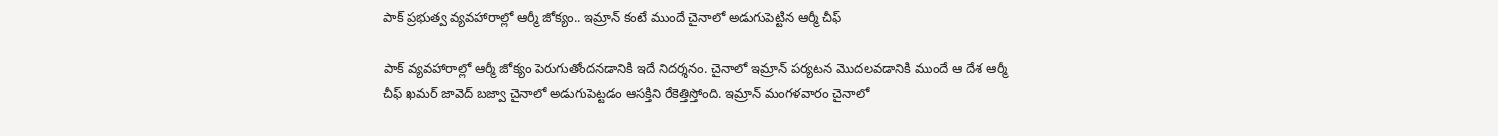పాక్ ప్రభుత్వ వ్యవహారాల్లో ఆర్మీ జోక్యం.. ఇమ్రాన్‌ కంటే ముందే చైనాలో అడుగుపెట్టిన ఆర్మీ చీఫ్

పాక్ వ్యవహారాల్లో ఆర్మీ జోక్యం పెరుగుతోందనడానికి ఇదే నిదర్శనం. చైనాలో ఇమ్రాన్ పర్యటన మొదలవడానికి ముందే ఆ దేశ ఆర్మీ చీఫ్ ఖమర్ జావెద్ బజ్వా చైనాలో అడుగుపెట్టడం ఆసక్తిని రేకెత్తిస్తోంది. ఇమ్రాన్ మంగళవారం చైనాలో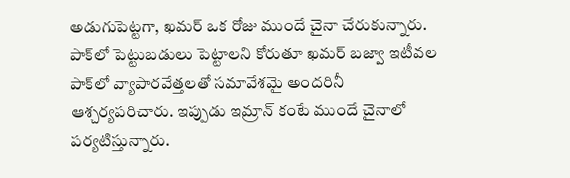అడుగుపెట్టగా, ఖమర్ ఒక రోజు ముందే చైనా చేరుకున్నారు. పాక్‌లో పెట్టుబడులు పెట్టాలని కోరుతూ ఖమర్ బజ్వా ఇటీవల పాక్‌లో వ్యాపారవేత్తలతో సమావేశమై అందరినీ ఆశ్చర్యపరిచారు. ఇప్పుడు ఇమ్రాన్ కంటే ముందే చైనాలో పర్యటిస్తున్నారు.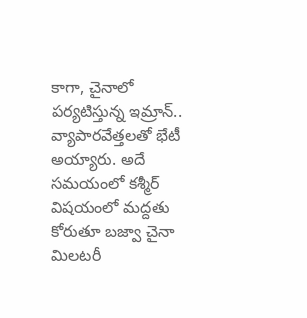కాగా, చైనాలో పర్యటిస్తున్న ఇమ్రాన్.. వ్యాపారవేత్తలతో భేటీ అయ్యారు. అదే సమయంలో కశ్మీర్ విషయంలో మద్దతు కోరుతూ బజ్వా చైనా మిలటరీ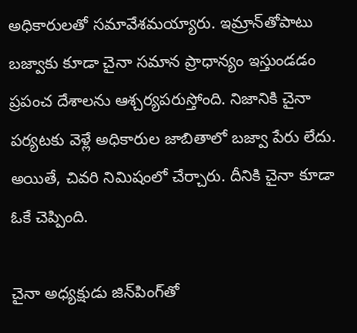అధికారులతో సమావేశమయ్యారు. ఇమ్రాన్‌తోపాటు బజ్వాకు కూడా చైనా సమాన ప్రాధాన్యం ఇస్తుండడం ప్రపంచ దేశాలను ఆశ్చర్యపరుస్తోంది. నిజానికి చైనా పర్యటకు వెళ్లే అధికారుల జాబితాలో బజ్వా పేరు లేదు. అయితే, చివరి నిమిషంలో చేర్చారు. దీనికి చైనా కూడా ఓకే చెప్పింది.

చైనా అధ్యక్షుడు జిన్‌పింగ్‌తో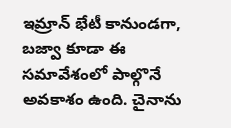ఇమ్రాన్ భేటీ కానుండగా, బజ్వా కూడా ఈ సమావేశంలో పాల్గొనే అవకాశం ఉంది. చైనాను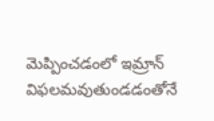మెప్పించడంలో ఇమ్రాన్ విఫలమవుతుండడంతోనే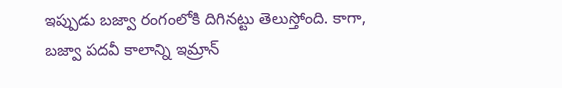ఇప్పుడు బజ్వా రంగంలోకి దిగినట్టు తెలుస్తోంది. కాగా, బజ్వా పదవీ కాలాన్ని ఇమ్రాన్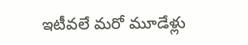ఇటీవలే మరో మూడేళ్లు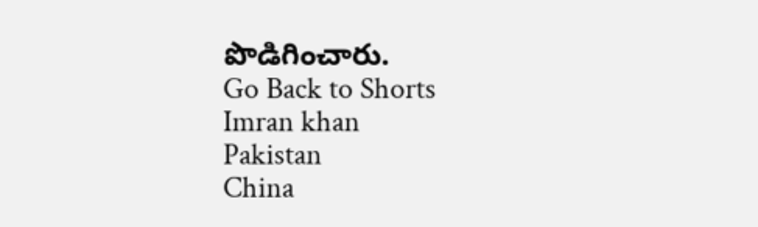పొడిగించారు.
Go Back to Shorts
Imran khan
Pakistan
China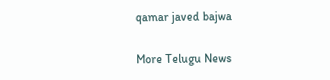qamar javed bajwa

More Telugu News